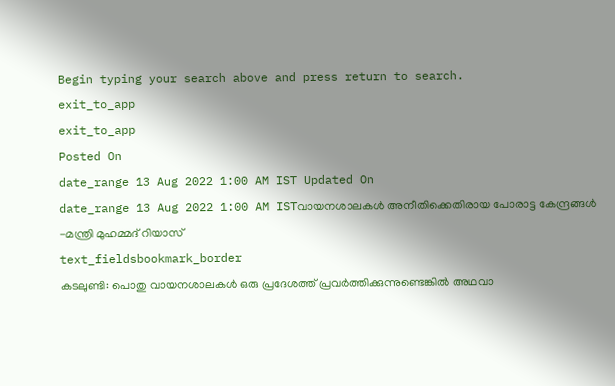Begin typing your search above and press return to search.
exit_to_app
exit_to_app
Posted On
date_range 13 Aug 2022 1:00 AM IST Updated On
date_range 13 Aug 2022 1:00 AM ISTവായനശാലകൾ അനീതിക്കെതിരായ പോരാട്ട കേന്ദ്രങ്ങൾ -മന്ത്രി മുഹമ്മദ് റിയാസ്
text_fieldsbookmark_border
കടലുണ്ടി: പൊതു വായനശാലകൾ ഒരു പ്രദേശത്ത് പ്രവർത്തിക്കുന്നുണ്ടെങ്കിൽ അഥവാ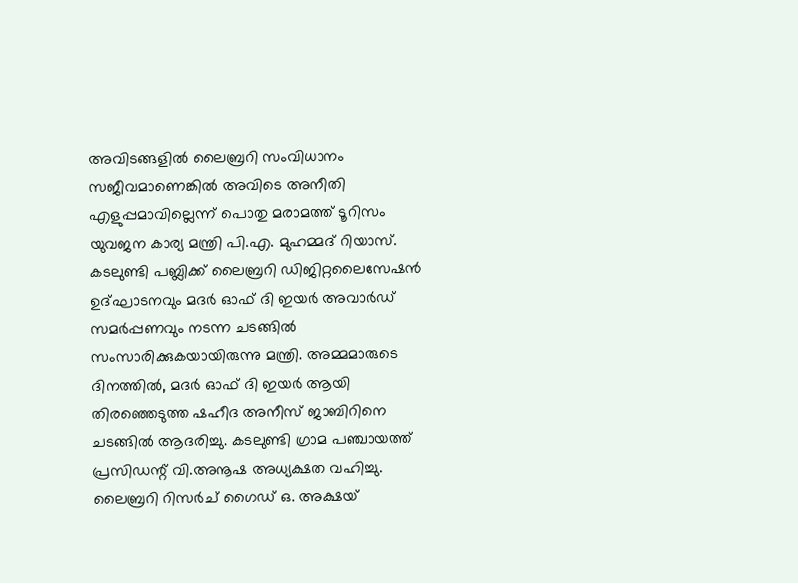അവിടങ്ങളിൽ ലൈബ്രറി സംവിധാനം സജീവമാണെങ്കിൽ അവിടെ അനീതി എളുപ്പമാവില്ലെന്ന് പൊതു മരാമത്ത് ടൂറിസം യുവജന കാര്യ മന്ത്രി പി.എ. മുഹമ്മദ് റിയാസ്. കടലുണ്ടി പബ്ലിക്ക് ലൈബ്രറി ഡിജിറ്റലൈസേഷൻ ഉദ്ഘാടനവും മദർ ഓഫ് ദി ഇയർ അവാർഡ് സമർപ്പണവും നടന്ന ചടങ്ങിൽ സംസാരിക്കുകയായിരുന്നു മന്ത്രി. അമ്മമാരുടെ ദിനത്തിൽ, മദർ ഓഫ് ദി ഇയർ ആയി തിരഞ്ഞെടുത്ത ഷഹീദ അനീസ് ജാബിറിനെ ചടങ്ങിൽ ആദരിച്ചു. കടലുണ്ടി ഗ്രാമ പഞ്ചായത്ത് പ്രസിഡന്റ് വി.അനൂഷ അധ്യക്ഷത വഹിച്ചു. ലൈബ്രറി റിസർച് ഗൈഡ് ഒ. അക്ഷയ്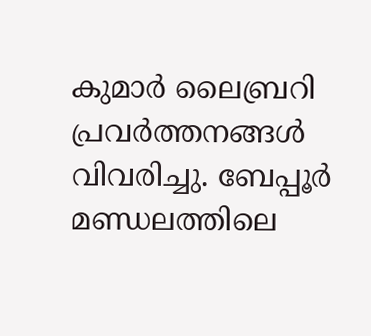കുമാർ ലൈബ്രറി പ്രവർത്തനങ്ങൾ വിവരിച്ചു. ബേപ്പൂർ മണ്ഡലത്തിലെ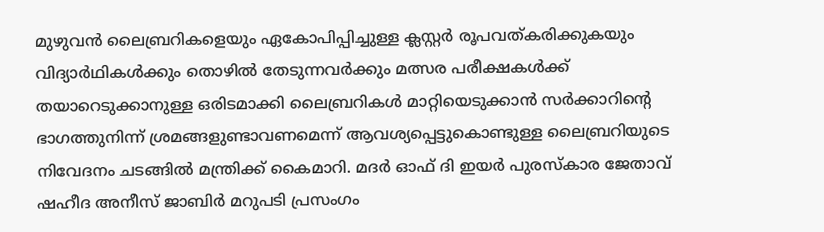മുഴുവൻ ലൈബ്രറികളെയും ഏകോപിപ്പിച്ചുള്ള ക്ലസ്റ്റർ രൂപവത്കരിക്കുകയും വിദ്യാർഥികൾക്കും തൊഴിൽ തേടുന്നവർക്കും മത്സര പരീക്ഷകൾക്ക് തയാറെടുക്കാനുള്ള ഒരിടമാക്കി ലൈബ്രറികൾ മാറ്റിയെടുക്കാൻ സർക്കാറിന്റെ ഭാഗത്തുനിന്ന് ശ്രമങ്ങളുണ്ടാവണമെന്ന് ആവശ്യപ്പെട്ടുകൊണ്ടുള്ള ലൈബ്രറിയുടെ നിവേദനം ചടങ്ങിൽ മന്ത്രിക്ക് കൈമാറി. മദർ ഓഫ് ദി ഇയർ പുരസ്കാര ജേതാവ് ഷഹീദ അനീസ് ജാബിർ മറുപടി പ്രസംഗം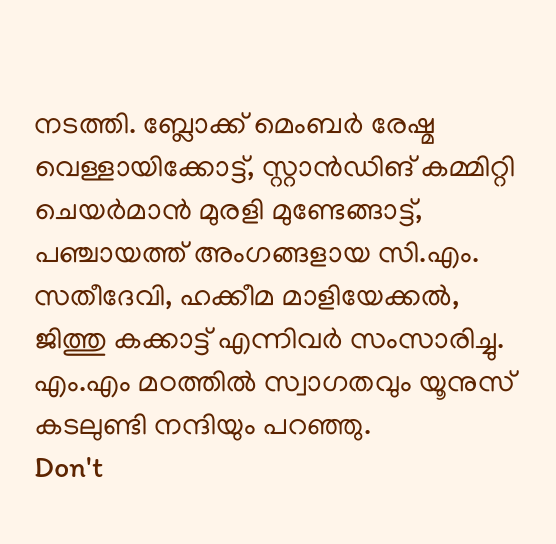നടത്തി. ബ്ലോക്ക് മെംബർ രേഷ്മ വെള്ളായിക്കോട്ട്, സ്റ്റാൻഡിങ് കമ്മിറ്റി ചെയർമാൻ മുരളി മുണ്ടേങ്ങാട്ട്, പഞ്ചായത്ത് അംഗങ്ങളായ സി.എം. സതീദേവി, ഹക്കീമ മാളിയേക്കൽ, ജിത്തു കക്കാട്ട് എന്നിവർ സംസാരിച്ചു. എം.എം മഠത്തിൽ സ്വാഗതവും യൂനുസ് കടലുണ്ടി നന്ദിയും പറഞ്ഞു.
Don't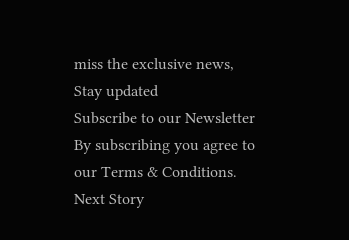miss the exclusive news, Stay updated
Subscribe to our Newsletter
By subscribing you agree to our Terms & Conditions.
Next Story